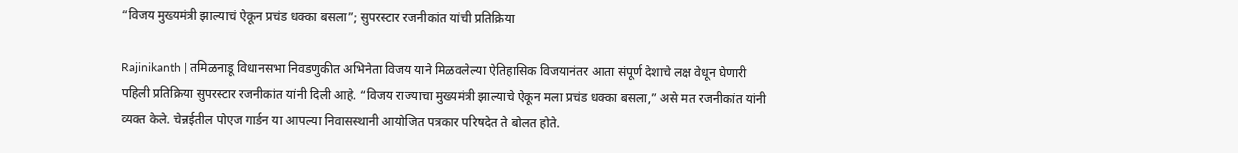“विजय मुख्यमंत्री झाल्याचं ऐकून प्रचंड धक्का बसला”; सुपरस्टार रजनीकांत यांची प्रतिक्रिया

Rajinikanth | तमिळनाडू विधानसभा निवडणुकीत अभिनेता विजय याने मिळवलेल्या ऐतिहासिक विजयानंतर आता संपूर्ण देशाचे लक्ष वेधून घेणारी पहिली प्रतिक्रिया सुपरस्टार रजनीकांत यांनी दिली आहे. “विजय राज्याचा मुख्यमंत्री झाल्याचे ऐकून मला प्रचंड धक्का बसला,” असे मत रजनीकांत यांनी व्यक्त केले. चेन्नईतील पोएज गार्डन या आपल्या निवासस्थानी आयोजित पत्रकार परिषदेत ते बोलत होते.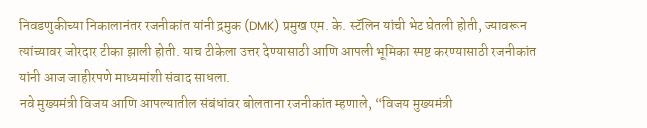निवडणुकीच्या निकालानंतर रजनीकांत यांनी द्रमुक (DMK) प्रमुख एम. के. स्टॅलिन यांची भेट घेतली होती, ज्यावरून त्यांच्यावर जोरदार टीका झाली होती. याच टीकेला उत्तर देण्यासाठी आणि आपली भूमिका स्पष्ट करण्यासाठी रजनीकांत यांनी आज जाहीरपणे माध्यमांशी संवाद साधला.
नवे मुख्यमंत्री विजय आणि आपल्यातील संबंधांवर बोलताना रजनीकांत म्हणाले, “विजय मुख्यमंत्री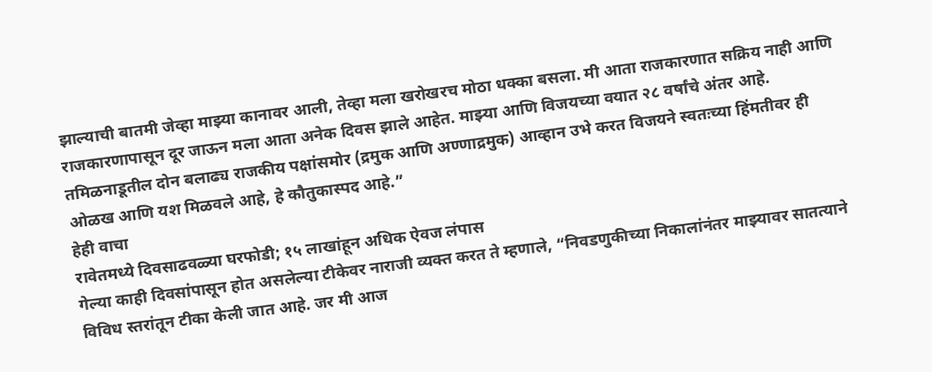झाल्याची बातमी जेव्हा माझ्या कानावर आली, तेव्हा मला खरोखरच मोठा धक्का बसला. मी आता राजकारणात सक्रिय नाही आणि राजकारणापासून दूर जाऊन मला आता अनेक दिवस झाले आहेत. माझ्या आणि विजयच्या वयात २८ वर्षांचे अंतर आहे. तमिळनाडूतील दोन बलाढ्य राजकीय पक्षांसमोर (द्रमुक आणि अण्णाद्रमुक) आव्हान उभे करत विजयने स्वतःच्या हिंमतीवर ही ओळख आणि यश मिळवले आहे, हे कौतुकास्पद आहे.”
हेही वाचा
रावेतमध्ये दिवसाढवळ्या घरफोडी; १५ लाखांहून अधिक ऐवज लंपास
गेल्या काही दिवसांपासून होत असलेल्या टीकेवर नाराजी व्यक्त करत ते म्हणाले, “निवडणुकीच्या निकालांनंतर माझ्यावर सातत्याने विविध स्तरांतून टीका केली जात आहे. जर मी आज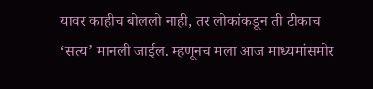यावर काहीच बोललो नाही, तर लोकांकडून ती टीकाच ‘सत्य’ मानली जाईल. म्हणूनच मला आज माध्यमांसमोर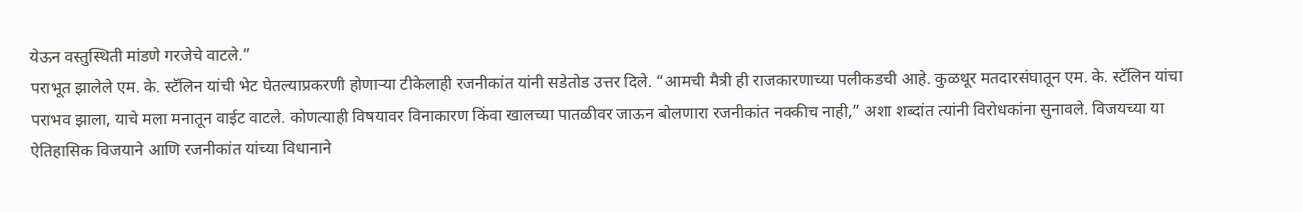येऊन वस्तुस्थिती मांडणे गरजेचे वाटले.”
पराभूत झालेले एम. के. स्टॅलिन यांची भेट घेतल्याप्रकरणी होणाऱ्या टीकेलाही रजनीकांत यांनी सडेतोड उत्तर दिले. “आमची मैत्री ही राजकारणाच्या पलीकडची आहे. कुळथूर मतदारसंघातून एम. के. स्टॅलिन यांचा पराभव झाला, याचे मला मनातून वाईट वाटले. कोणत्याही विषयावर विनाकारण किंवा खालच्या पातळीवर जाऊन बोलणारा रजनीकांत नक्कीच नाही,” अशा शब्दांत त्यांनी विरोधकांना सुनावले. विजयच्या या ऐतिहासिक विजयाने आणि रजनीकांत यांच्या विधानाने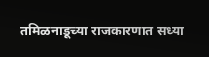तमिळनाडूच्या राजकारणात सध्या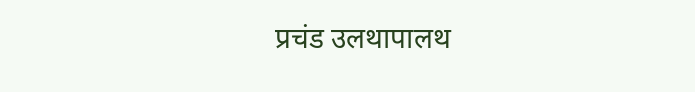प्रचंड उलथापालथ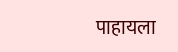पाहायला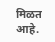मिळत आहे.